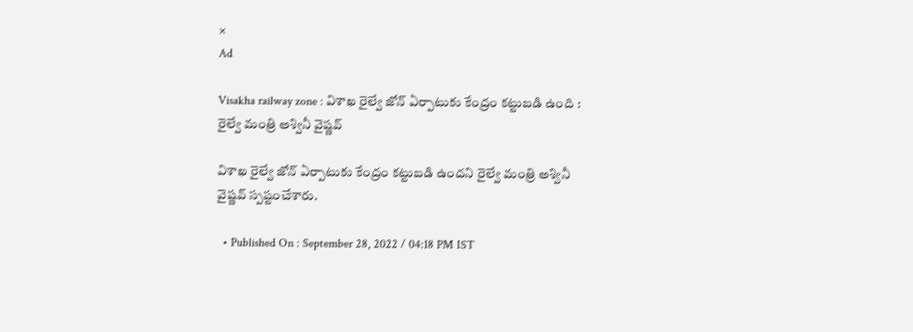×
Ad

Visakha railway zone : విశాఖ రైల్వే జోన్ ఏర్పాటుకు కేంద్రం కట్టుబడి ఉంది : రైల్వే మంత్రి అశ్వినీ వైష్ణవ్

విశాఖ రైల్వే జోన్ ఏర్పాటుకు కేంద్రం కట్టుబడి ఉందని రైల్వే మంత్రి అశ్వినీ వైష్ణవ్ స్పష్టంచేశారు.

  • Published On : September 28, 2022 / 04:18 PM IST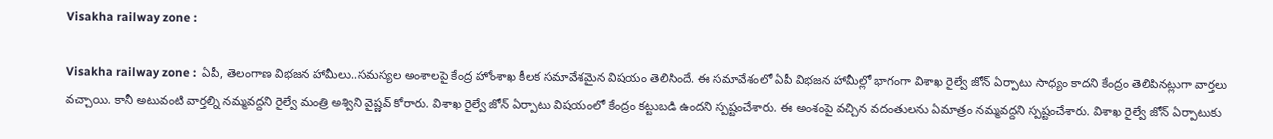Visakha railway zone :

Visakha railway zone :  ఏపీ, తెలంగాణ విభజన హామీలు..సమస్యల అంశాలపై కేంద్ర హోంశాఖ కీలక సమావేశమైన విషయం తెలిసిందే. ఈ సమావేశంలో ఏపీ విభజన హామీల్లో భాగంగా విశాఖ రైల్వే జోన్ ఏర్పాటు సాధ్యం కాదని కేంద్రం తెలిపినట్లుగా వార్తలు వచ్చాయి. కానీ అటువంటి వార్తల్ని నమ్మవద్దని రైల్వే మంత్రి అశ్విని వైష్ణవ్ కోరారు. విశాఖ రైల్వే జోన్ ఏర్పాటు విషయంలో కేంద్రం కట్టుబడి ఉందని స్పష్టంచేశారు. ఈ అంశంపై వచ్చిన వదంతులను ఏమాత్రం నమ్మవద్దని స్పష్టంచేశారు. విశాఖ రైల్వే జోన్ ఏర్పాటుకు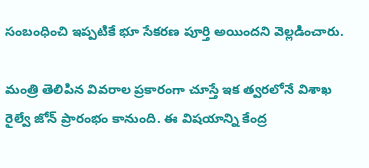సంబంధించి ఇప్పటికే భూ సేకరణ పూర్తి అయిందని వెల్లడించారు.

మంత్రి తెలిపిన వివరాల ప్రకారంగా చూస్తే ఇక త్వరలోనే విశాఖ రైల్వే జోన్ ప్రారంభం కానుంది. ఈ విషయాన్ని కేంద్ర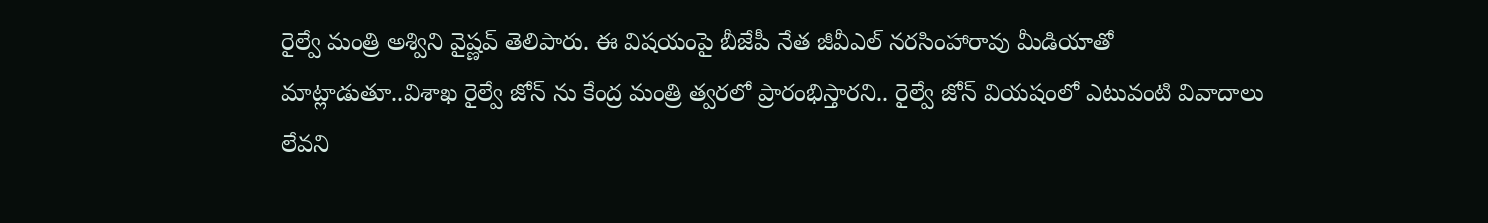రైల్వే మంత్రి అశ్విని వైష్ణవ్ తెలిపారు. ఈ విషయంపై బీజేపీ నేత జీవీఎల్‌ నరసింహారావు మీడియాతో మాట్లాడుతూ..విశాఖ రైల్వే జోన్ ను కేంద్ర మంత్రి త్వరలో ప్రారంభిస్తారని.. రైల్వే జోన్ వియషంలో ఎటువంటి వివాదాలు లేవని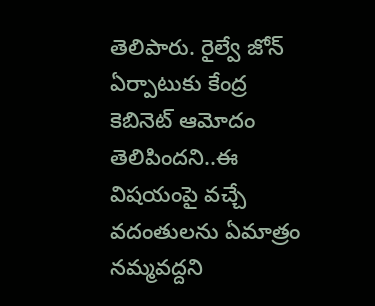తెలిపారు. రైల్వే జోన్ ఏర్పాటుకు కేంద్ర కెబినెట్ ఆమోదం తెలిపిందని..ఈ విషయంపై వచ్చే వదంతులను ఏమాత్రం నమ్మవద్దని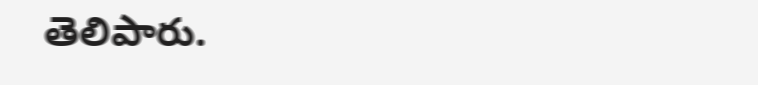తెలిపారు.